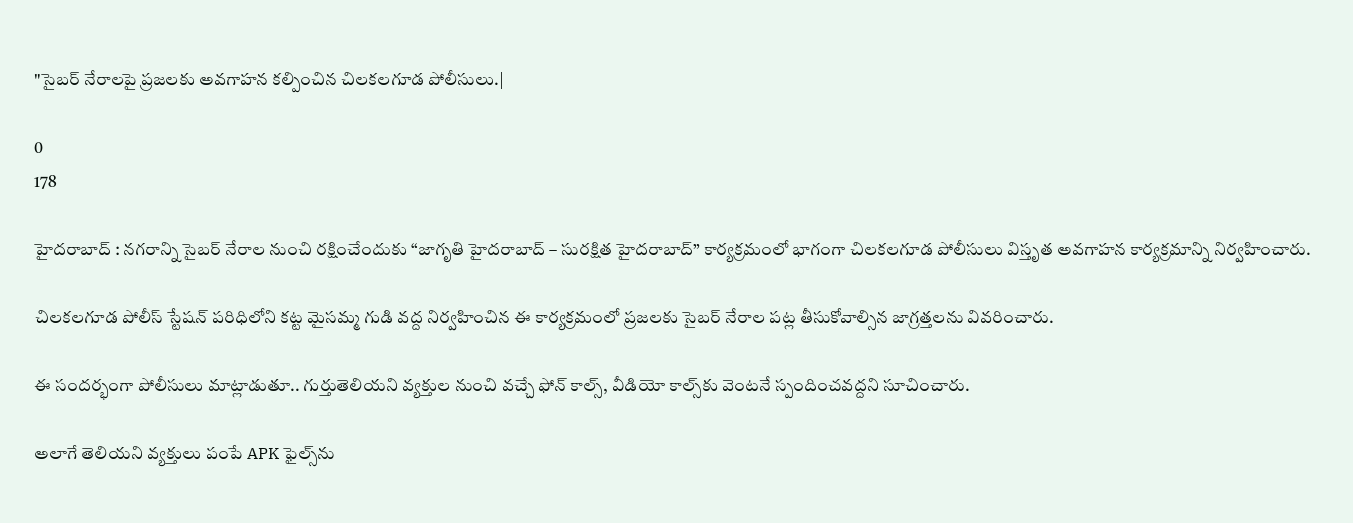"సైబర్ నేరాలపై ప్రజలకు అవగాహన కల్పించిన చిలకలగూడ పోలీసులు.|

0
178

హైదరాబాద్ : నగరాన్ని సైబర్ నేరాల నుంచి రక్షించేందుకు “జాగృతి హైదరాబాద్ – సురక్షిత హైదరాబాద్” కార్యక్రమంలో భాగంగా చిలకలగూడ పోలీసులు విస్తృత అవగాహన కార్యక్రమాన్ని నిర్వహించారు.

చిలకలగూడ పోలీస్ స్టేషన్ పరిధిలోని కట్ట మైసమ్మ గుడి వద్ద నిర్వహించిన ఈ కార్యక్రమంలో ప్రజలకు సైబర్ నేరాల పట్ల తీసుకోవాల్సిన జాగ్రత్తలను వివరించారు.

ఈ సందర్భంగా పోలీసులు మాట్లాడుతూ.. గుర్తుతెలియని వ్యక్తుల నుంచి వచ్చే ఫోన్ కాల్స్, వీడియో కాల్స్‌కు వెంటనే స్పందించవద్దని సూచించారు.

అలాగే తెలియని వ్యక్తులు పంపే APK ఫైల్స్‌ను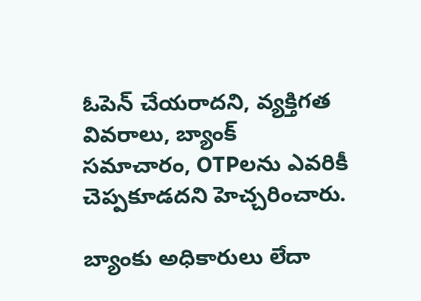ఓపెన్ చేయరాదని, వ్యక్తిగత వివరాలు, బ్యాంక్ సమాచారం, OTPలను ఎవరికీ చెప్పకూడదని హెచ్చరించారు.

బ్యాంకు అధికారులు లేదా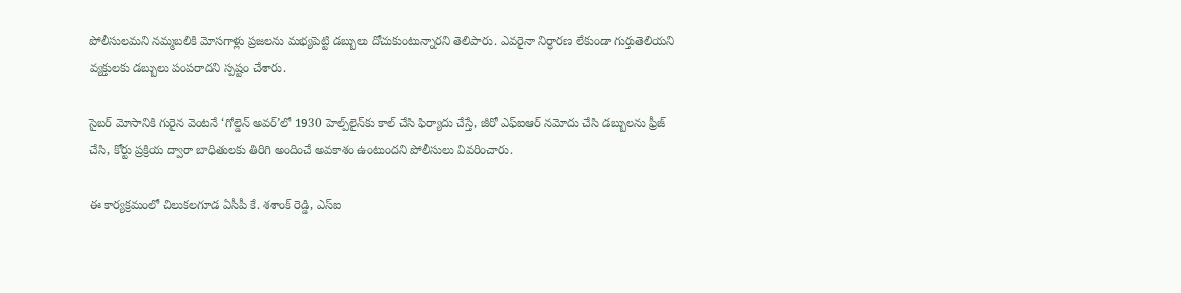పోలీసులమని నమ్మబలికి మోసగాళ్లు ప్రజలను మభ్యపెట్టి డబ్బులు దోచుకుంటున్నారని తెలిపారు. ఎవరైనా నిర్ధారణ లేకుండా గుర్తుతెలియని వ్యక్తులకు డబ్బులు పంపరాదని స్పష్టం చేశారు.

సైబర్ మోసానికి గురైన వెంటనే ‘గోల్డెన్ అవర్’లో 1930 హెల్ప్‌లైన్‌కు కాల్ చేసి ఫిర్యాదు చేస్తే, జీరో ఎఫ్ఐఆర్ నమోదు చేసి డబ్బులను ఫ్రీజ్ చేసి, కోర్టు ప్రక్రియ ద్వారా బాధితులకు తిరిగి అందించే అవకాశం ఉంటుందని పోలీసులు వివరించారు.

ఈ కార్యక్రమంలో చిలుకలగూడ ఏసీపీ కే. శశాంక్ రెడ్డి, ఎస్ఐ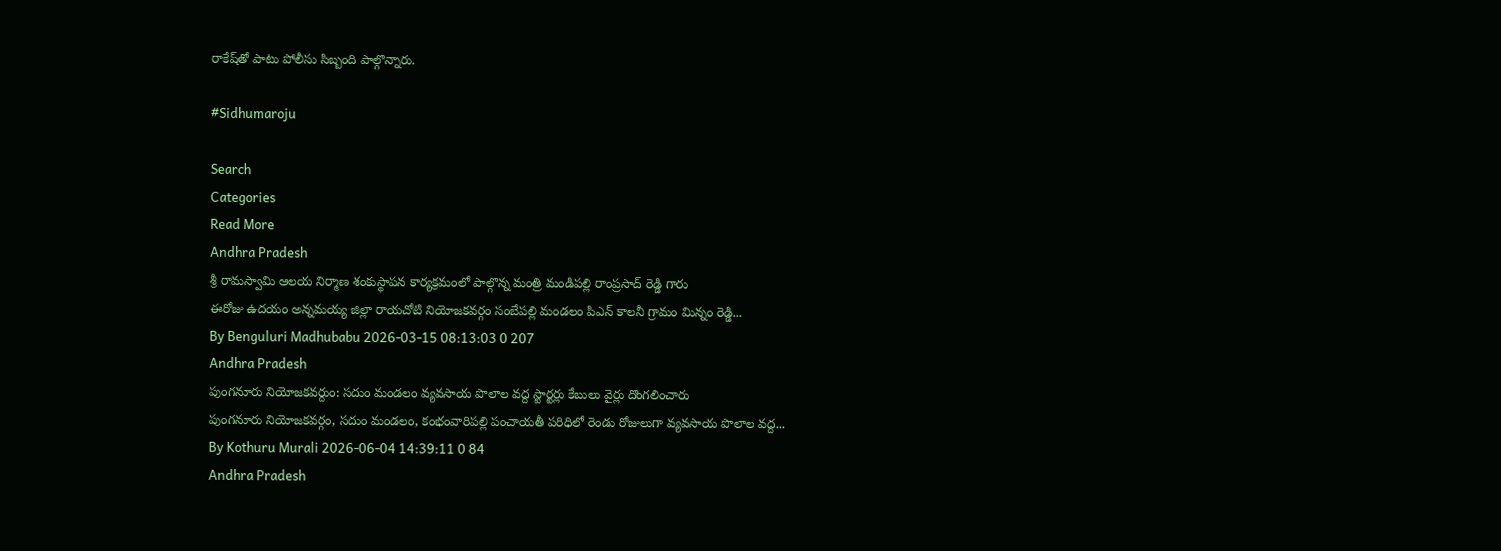రాకేష్‌తో పాటు పోలీసు సిబ్బంది పాల్గొన్నారు.

#Sidhumaroju

Search
Categories
Read More
Andhra Pradesh
శ్రీ రామస్వామి ఆలయ నిర్మాణ శంకుస్థాపన కార్యక్రమంలో పాల్గొన్న మంత్రి మండిపల్లి రాంప్రసాద్ రెడ్డి గారు
ఈరోజు ఉదయం అన్నమయ్య జిల్లా రాయచోటి నియోజకవర్గం సంబేపల్లి మండలం పిఎన్ కాలనీ గ్రామం మిన్నం రెడ్డి...
By Benguluri Madhubabu 2026-03-15 08:13:03 0 207
Andhra Pradesh
పుంగనూరు నియోజకవర్దుం: సదుం మండలం వ్యవసాయ పొలాల వద్ద స్టార్టర్లు కేబులు వైర్లు దొంగలించారు
పుంగనూరు నియోజకవర్గం, సదుం మండలం, కంభంవారిపల్లి పంచాయతీ పరిధిలో రెండు రోజులుగా వ్యవసాయ పొలాల వద్ద...
By Kothuru Murali 2026-06-04 14:39:11 0 84
Andhra Pradesh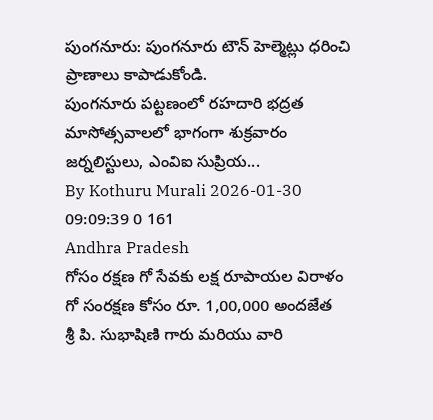పుంగనూరు: పుంగనూరు టౌన్ హెల్మెట్లు ధరించి ప్రాణాలు కాపాడుకోండి.
పుంగనూరు పట్టణంలో రహదారి భద్రత మాసోత్సవాలలో భాగంగా శుక్రవారం జర్నలిస్టులు, ఎంవిఐ సుప్రియ...
By Kothuru Murali 2026-01-30 09:09:39 0 161
Andhra Pradesh
గోసం రక్షణ గో సేవకు లక్ష రూపాయల విరాళం
గో సంరక్షణ కోసం రూ. 1,00,000 అందజేత   శ్రీ పి. సుభాషిణి గారు మరియు వారి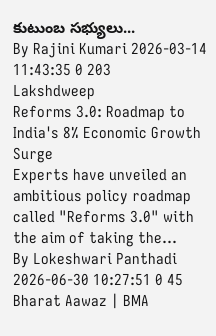కుటుంబ సభ్యులు...
By Rajini Kumari 2026-03-14 11:43:35 0 203
Lakshdweep
Reforms 3.0: Roadmap to India's 8% Economic Growth Surge
Experts have unveiled an ambitious policy roadmap called "Reforms 3.0" with the aim of taking the...
By Lokeshwari Panthadi 2026-06-30 10:27:51 0 45
Bharat Aawaz | BMA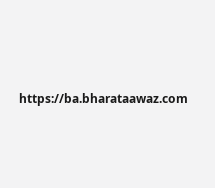https://ba.bharataawaz.com